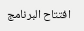افتتاح البرنامج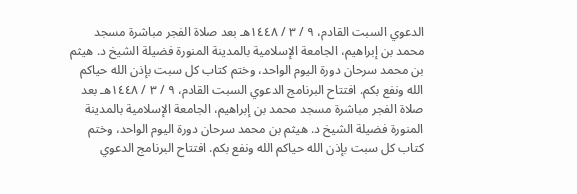الدعوي السبت القادم، ٩ / ٣ / ١٤٤٨هـ بعد صلاة الفجر مباشرة مسجد محمد بن إبراهيم، الجامعة الإسلامية بالمدينة المنورة فضيلة الشيخ د. هيثم بن محمد سرحان دورة اليوم الواحد، وختم كتاب كل سبت بإذن الله حياكم الله ونفع بكم. افتتاح البرنامج الدعوي السبت القادم، ٩ / ٣ / ١٤٤٨هـ بعد صلاة الفجر مباشرة مسجد محمد بن إبراهيم، الجامعة الإسلامية بالمدينة المنورة فضيلة الشيخ د. هيثم بن محمد سرحان دورة اليوم الواحد، وختم كتاب كل سبت بإذن الله حياكم الله ونفع بكم. افتتاح البرنامج الدعوي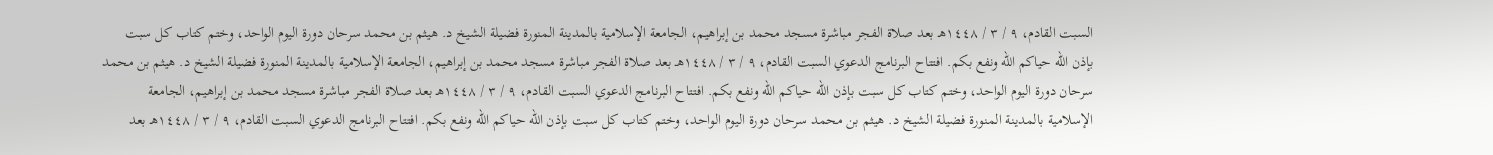السبت القادم، ٩ / ٣ / ١٤٤٨هـ بعد صلاة الفجر مباشرة مسجد محمد بن إبراهيم، الجامعة الإسلامية بالمدينة المنورة فضيلة الشيخ د. هيثم بن محمد سرحان دورة اليوم الواحد، وختم كتاب كل سبت بإذن الله حياكم الله ونفع بكم. افتتاح البرنامج الدعوي السبت القادم، ٩ / ٣ / ١٤٤٨هـ بعد صلاة الفجر مباشرة مسجد محمد بن إبراهيم، الجامعة الإسلامية بالمدينة المنورة فضيلة الشيخ د. هيثم بن محمد سرحان دورة اليوم الواحد، وختم كتاب كل سبت بإذن الله حياكم الله ونفع بكم. افتتاح البرنامج الدعوي السبت القادم، ٩ / ٣ / ١٤٤٨هـ بعد صلاة الفجر مباشرة مسجد محمد بن إبراهيم، الجامعة الإسلامية بالمدينة المنورة فضيلة الشيخ د. هيثم بن محمد سرحان دورة اليوم الواحد، وختم كتاب كل سبت بإذن الله حياكم الله ونفع بكم. افتتاح البرنامج الدعوي السبت القادم، ٩ / ٣ / ١٤٤٨هـ بعد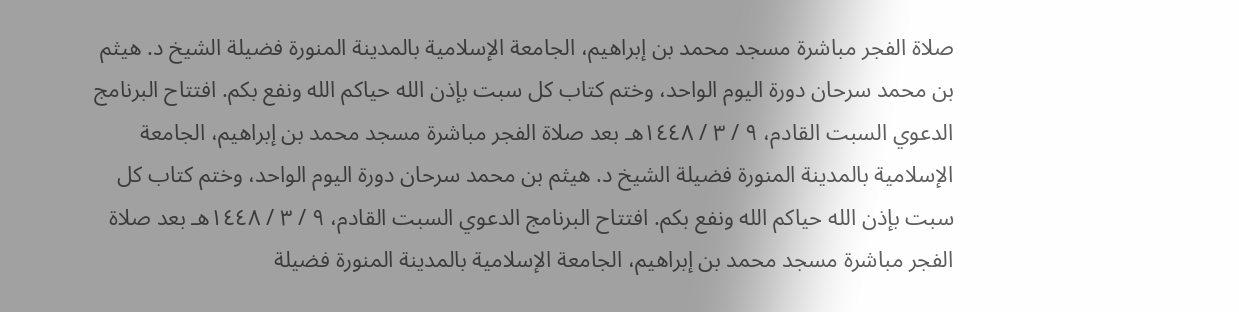صلاة الفجر مباشرة مسجد محمد بن إبراهيم، الجامعة الإسلامية بالمدينة المنورة فضيلة الشيخ د. هيثم بن محمد سرحان دورة اليوم الواحد، وختم كتاب كل سبت بإذن الله حياكم الله ونفع بكم. افتتاح البرنامج الدعوي السبت القادم، ٩ / ٣ / ١٤٤٨هـ بعد صلاة الفجر مباشرة مسجد محمد بن إبراهيم، الجامعة الإسلامية بالمدينة المنورة فضيلة الشيخ د. هيثم بن محمد سرحان دورة اليوم الواحد، وختم كتاب كل سبت بإذن الله حياكم الله ونفع بكم. افتتاح البرنامج الدعوي السبت القادم، ٩ / ٣ / ١٤٤٨هـ بعد صلاة الفجر مباشرة مسجد محمد بن إبراهيم، الجامعة الإسلامية بالمدينة المنورة فضيلة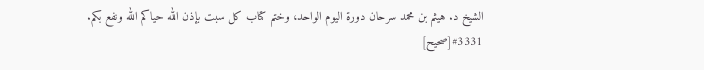الشيخ د. هيثم بن محمد سرحان دورة اليوم الواحد، وختم كتاب كل سبت بإذن الله حياكم الله ونفع بكم.
#3331[صحيح]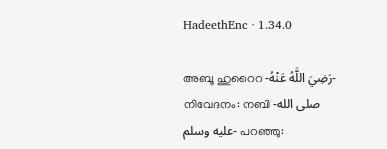HadeethEnc · 1.34.0

അബൂ ഹുറൈറ -رَضِيَ اللَّهُ عَنْهُ- നിവേദനം: നബി -صلى الله عليه وسلم- പറഞ്ഞു: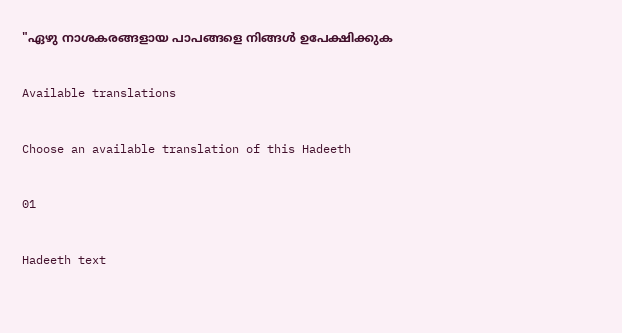"ഏഴു നാശകരങ്ങളായ പാപങ്ങളെ നിങ്ങൾ ഉപേക്ഷിക്കുക

Available translations

Choose an available translation of this Hadeeth

01

Hadeeth text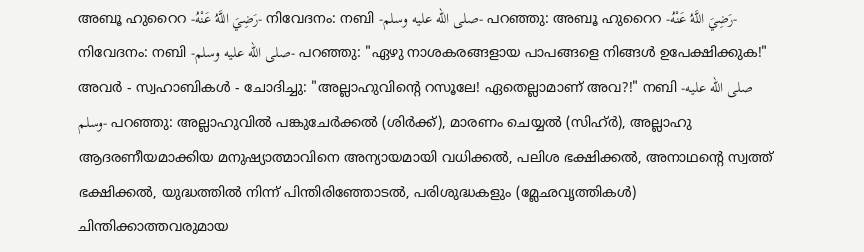അബൂ ഹുറൈറ -رَضِيَ اللَّهُ عَنْهُ- നിവേദനം: നബി -صلى الله عليه وسلم- പറഞ്ഞു: അബൂ ഹുറൈറ -رَضِيَ اللَّهُ عَنْهُ- നിവേദനം: നബി -صلى الله عليه وسلم- പറഞ്ഞു: "ഏഴു നാശകരങ്ങളായ പാപങ്ങളെ നിങ്ങൾ ഉപേക്ഷിക്കുക!" അവർ - സ്വഹാബികൾ - ചോദിച്ചു: "അല്ലാഹുവിൻ്റെ റസൂലേ! ഏതെല്ലാമാണ് അവ?!" നബി -صلى الله عليه وسلم- പറഞ്ഞു: അല്ലാഹുവിൽ പങ്കുചേർക്കൽ (ശിർക്ക്), മാരണം ചെയ്യൽ (സിഹ്ർ), അല്ലാഹു ആദരണീയമാക്കിയ മനുഷ്യാത്മാവിനെ അന്യായമായി വധിക്കൽ, പലിശ ഭക്ഷിക്കൽ, അനാഥൻ്റെ സ്വത്ത് ഭക്ഷിക്കൽ, യുദ്ധത്തിൽ നിന്ന് പിന്തിരിഞ്ഞോടൽ, പരിശുദ്ധകളും (മ്ലേഛവൃത്തികൾ) ചിന്തിക്കാത്തവരുമായ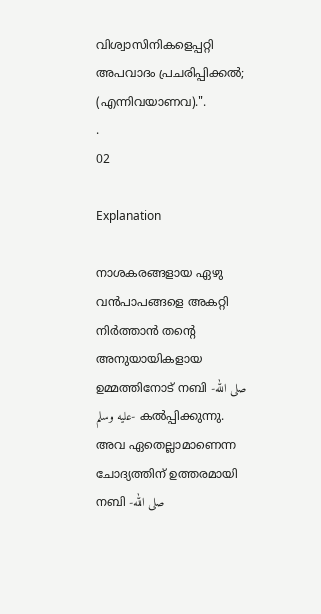വിശ്വാസിനികളെപ്പറ്റി അപവാദം പ്രചരിപ്പിക്കൽ; (എന്നിവയാണവ).".
.
02

Explanation

നാശകരങ്ങളായ ഏഴു വൻപാപങ്ങളെ അകറ്റി നിർത്താൻ തൻ്റെ അനുയായികളായ ഉമ്മത്തിനോട് നബി -صلى الله عليه وسلم- കൽപ്പിക്കുന്നു. അവ ഏതെല്ലാമാണെന്ന ചോദ്യത്തിന് ഉത്തരമായി നബി -صلى الله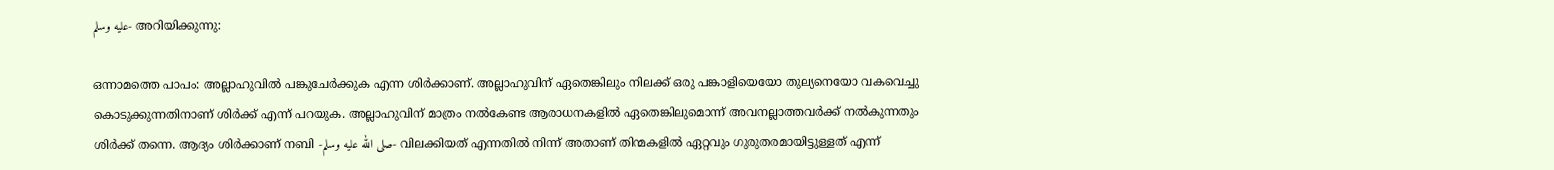عليه وسلم- അറിയിക്കുന്നു:

ഒന്നാമത്തെ പാപം: അല്ലാഹുവിൽ പങ്കുചേർക്കുക എന്ന ശിർക്കാണ്. അല്ലാഹുവിന് ഏതെങ്കിലും നിലക്ക് ഒരു പങ്കാളിയെയോ തുല്യനെയോ വകവെച്ചു കൊടുക്കുന്നതിനാണ് ശിർക്ക് എന്ന് പറയുക. അല്ലാഹുവിന് മാത്രം നൽകേണ്ട ആരാധനകളിൽ ഏതെങ്കിലുമൊന്ന് അവനല്ലാത്തവർക്ക് നൽകുന്നതും ശിർക്ക് തന്നെ. ആദ്യം ശിർക്കാണ് നബി -صلى الله عليه وسلم- വിലക്കിയത് എന്നതിൽ നിന്ന് അതാണ് തിന്മകളിൽ ഏറ്റവും ഗുരുതരമായിട്ടുള്ളത് എന്ന്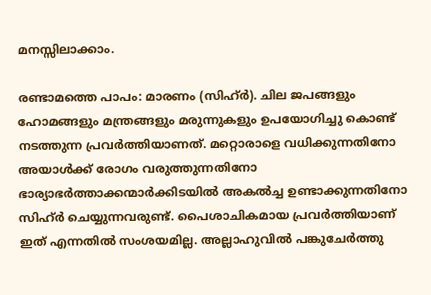മനസ്സിലാക്കാം.

രണ്ടാമത്തെ പാപം: മാരണം (സിഹ്ർ). ചില ജപങ്ങളും ഹോമങ്ങളും മന്ത്രങ്ങളും മരുന്നുകളും ഉപയോഗിച്ചു കൊണ്ട് നടത്തുന്ന പ്രവർത്തിയാണത്. മറ്റൊരാളെ വധിക്കുന്നതിനോ അയാൾക്ക് രോഗം വരുത്തുന്നതിനോ ഭാര്യാഭർത്താക്കന്മാർക്കിടയിൽ അകൽച്ച ഉണ്ടാക്കുന്നതിനോ സിഹ്ർ ചെയ്യുന്നവരുണ്ട്. പൈശാചികമായ പ്രവർത്തിയാണ് ഇത് എന്നതിൽ സംശയമില്ല. അല്ലാഹുവിൽ പങ്കുചേർത്തു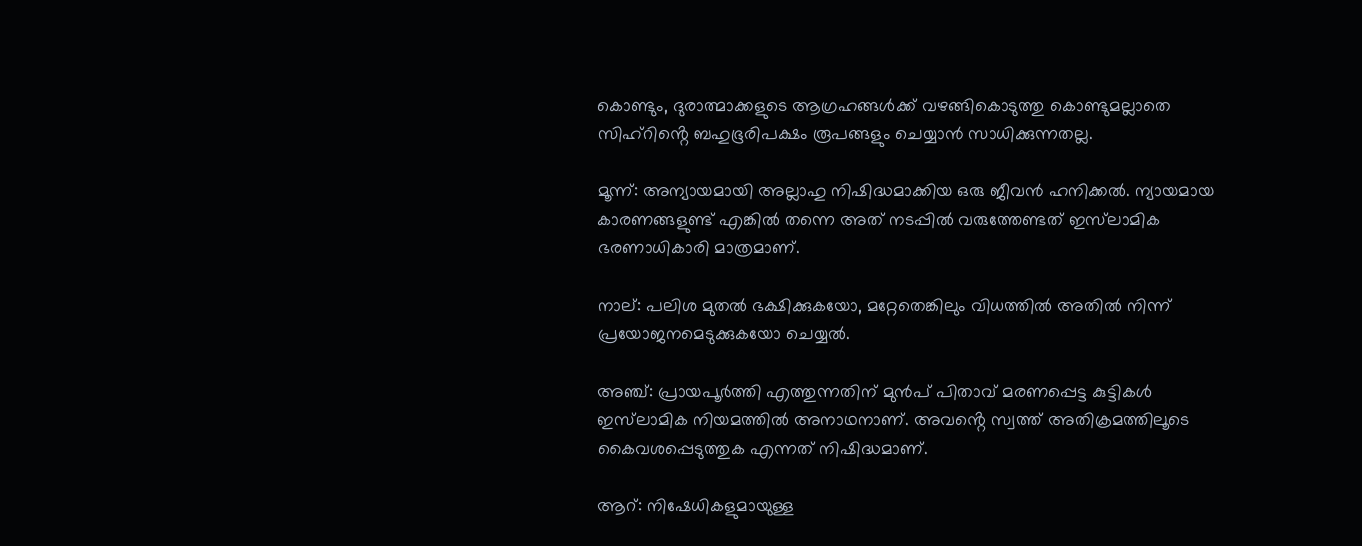കൊണ്ടും, ദുരാത്മാക്കളുടെ ആഗ്രഹങ്ങൾക്ക് വഴങ്ങികൊടുത്തു കൊണ്ടുമല്ലാതെ സിഹ്റിൻ്റെ ബഹുഭൂരിപക്ഷം രൂപങ്ങളും ചെയ്യാൻ സാധിക്കുന്നതല്ല.

മൂന്ന്: അന്യായമായി അല്ലാഹു നിഷിദ്ധമാക്കിയ ഒരു ജീവൻ ഹനിക്കൽ. ന്യായമായ കാരണങ്ങളുണ്ട് എങ്കിൽ തന്നെ അത് നടപ്പിൽ വരുത്തേണ്ടത് ഇസ്‌ലാമിക ഭരണാധികാരി മാത്രമാണ്.

നാല്: പലിശ മുതൽ ഭക്ഷിക്കുകയോ, മറ്റേതെങ്കിലും വിധത്തിൽ അതിൽ നിന്ന് പ്രയോജനമെടുക്കുകയോ ചെയ്യൽ.

അഞ്ച്: പ്രായപൂർത്തി എത്തുന്നതിന് മുൻപ് പിതാവ് മരണപ്പെട്ട കുട്ടികൾ ഇസ്‌ലാമിക നിയമത്തിൽ അനാഥനാണ്. അവൻ്റെ സ്വത്ത് അതിക്രമത്തിലൂടെ കൈവശപ്പെടുത്തുക എന്നത് നിഷിദ്ധമാണ്.

ആറ്: നിഷേധികളുമായുള്ള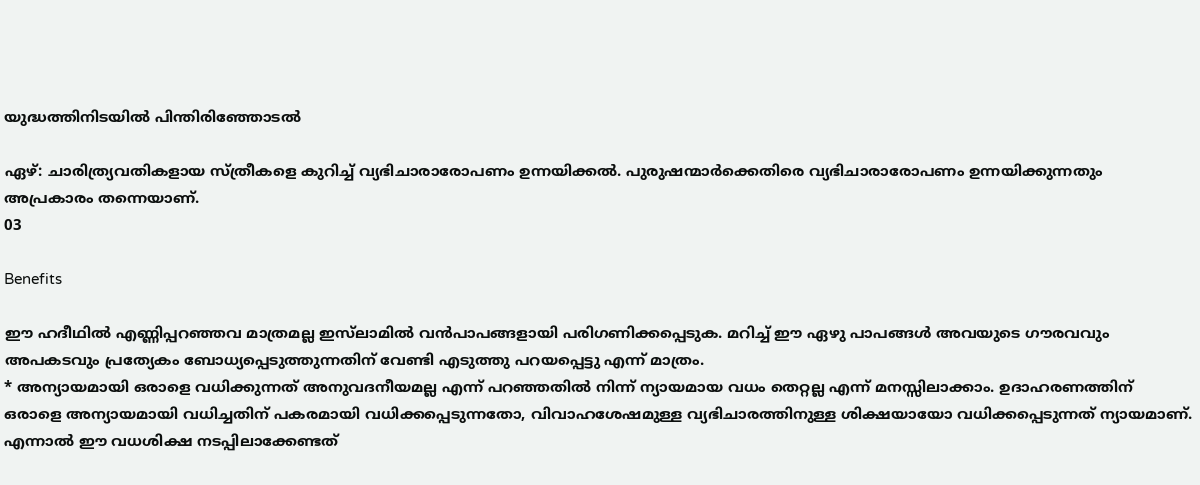യുദ്ധത്തിനിടയിൽ പിന്തിരിഞ്ഞോടൽ

ഏഴ്: ചാരിത്ര്യവതികളായ സ്ത്രീകളെ കുറിച്ച് വ്യഭിചാരാരോപണം ഉന്നയിക്കൽ. പുരുഷന്മാർക്കെതിരെ വ്യഭിചാരാരോപണം ഉന്നയിക്കുന്നതും അപ്രകാരം തന്നെയാണ്.
03

Benefits

ഈ ഹദീഥിൽ എണ്ണിപ്പറഞ്ഞവ മാത്രമല്ല ഇസ്‌ലാമിൽ വൻപാപങ്ങളായി പരിഗണിക്കപ്പെടുക. മറിച്ച് ഈ ഏഴു പാപങ്ങൾ അവയുടെ ഗൗരവവും അപകടവും പ്രത്യേകം ബോധ്യപ്പെടുത്തുന്നതിന് വേണ്ടി എടുത്തു പറയപ്പെട്ടു എന്ന് മാത്രം.
* അന്യായമായി ഒരാളെ വധിക്കുന്നത് അനുവദനീയമല്ല എന്ന് പറഞ്ഞതിൽ നിന്ന് ന്യായമായ വധം തെറ്റല്ല എന്ന് മനസ്സിലാക്കാം. ഉദാഹരണത്തിന് ഒരാളെ അന്യായമായി വധിച്ചതിന് പകരമായി വധിക്കപ്പെടുന്നതോ, വിവാഹശേഷമുള്ള വ്യഭിചാരത്തിനുള്ള ശിക്ഷയായോ വധിക്കപ്പെടുന്നത് ന്യായമാണ്. എന്നാൽ ഈ വധശിക്ഷ നടപ്പിലാക്കേണ്ടത്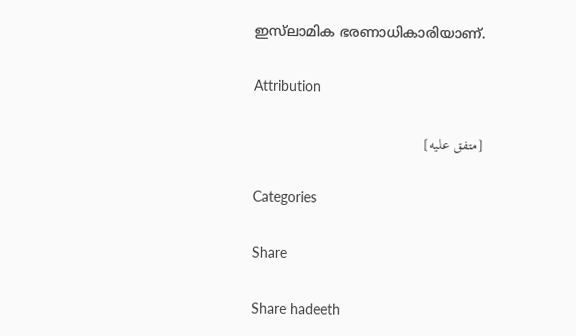ഇസ്‌ലാമിക ഭരണാധികാരിയാണ്.

Attribution

[متفق عليه]

Categories

Share

Share hadeeth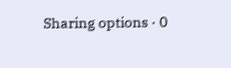Sharing options · 0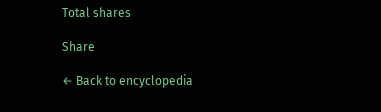Total shares

Share

← Back to encyclopedia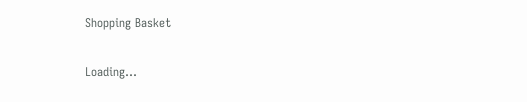Shopping Basket

Loading...